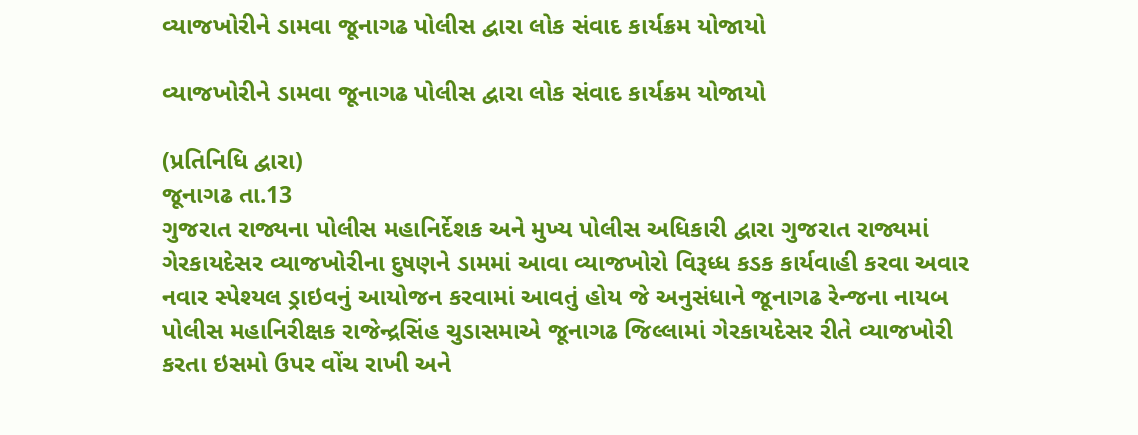વ્યાજખોરીને ડામવા જૂનાગઢ પોલીસ દ્વારા લોક સંવાદ કાર્યક્રમ યોજાયો

વ્યાજખોરીને ડામવા જૂનાગઢ પોલીસ દ્વારા લોક સંવાદ કાર્યક્રમ યોજાયો

(પ્રતિનિધિ દ્વારા)
જૂનાગઢ તા.13
ગુજરાત રાજ્યના પોલીસ મહાનિર્દેશક અને મુખ્ય પોલીસ અધિકારી દ્વારા ગુજરાત રાજ્યમાં ગેરકાયદેસર વ્યાજખોરીના દુષણને ડામમાં આવા વ્યાજખોરો વિરૂધ્ધ કડક કાર્યવાહી કરવા અવાર નવાર સ્પેશ્યલ ડ્રાઇવનું આયોજન કરવામાં આવતું હોય જે અનુસંધાને જૂનાગઢ રેન્જના નાયબ પોલીસ મહાનિરીક્ષક રાજેન્દ્રસિંહ ચુડાસમાએ જૂનાગઢ જિલ્લામાં ગેરકાયદેસર રીતે વ્યાજખોરી કરતા ઇસમો ઉપર વોંચ રાખી અને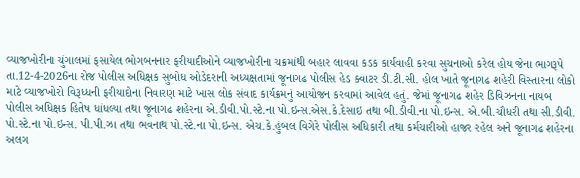વ્યાજખોરીના ચુંગાલમાં ફસાયેલ ભોગબનનાર ફરીયાદીઓને વ્યાજખોરીના ચક્રમાંથી બહાર લાવવા કડક કાર્યવાહી કરવા સુચનાઓ કરેલ હોય જેના ભાગરૂપે તા.12-4-2026ના રોજ પોલીસ અધિક્ષક સુબોધ ઓડેદરાની અધ્યક્ષતામાં જૂનાગઢ પોલીસ હેડ ક્વાટર ડી.ટી.સી. હોલ ખાતે જૂનાગઢ શહેરી વિસ્તારના લોકો માટે વ્યાજખોરો વિરૂધ્ધની ફરીયાદોના નિવારણ માટે ખાસ લોક સંવાદ કાર્યક્રમનું આયોજન કરવામાં આવેલ હતું. જેમાં જૂનાગઢ શહેર ડિવિઝનના નાયબ પોલીસ અધિક્ષક હિતેષ ધાંધલ્યા તથા જૂનાગઢ શહેરના એ.ડીવી.પો.સ્ટે.ના પો.ઇન્સ.એસ.કે.દેસાઇ તથા બી.ડીવી.ના પો.ઇન્સ. એ.બી.ચૌધરી તથા સી.ડીવી. પો.સ્ટે.ના પો.ઇન્સ. પી.પી.ઝા તથા ભવનાથ પો.સ્ટે.ના પો.ઇન્સ. એચ.કે.હુંબલ વિગેરે પોલીસ અધિકારી તથા કર્મચારીઓ હાજર રહેલ અને જૂનાગઢ શહેરના અલગ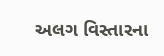અલગ વિસ્તારના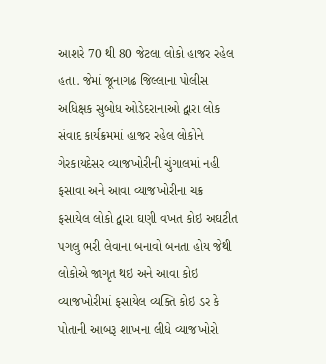આશરે 70 થી 80 જેટલા લોકો હાજર રહેલ હતા. જેમાં જૂનાગઢ જિલ્લાના પોલીસ અધિક્ષક સુબોધ ઓડેદરાનાઓ દ્વારા લોક સંવાદ કાર્યક્રમમાં હાજર રહેલ લોકોને ગેરકાયદેસર વ્યાજખોરીની ચુંગાલમાં નહી ફસાવા અને આવા વ્યાજખોરીના ચક્ર ફસાયેલ લોકો દ્વારા ઘણી વખત કોઇ અઘટીત પગલુ ભરી લેવાના બનાવો બનતા હોય જેથી લોકોએ જાગૃત થઇ અને આવા કોઇ વ્યાજખોરીમાં ફસાયેલ વ્યક્તિ કોઇ ડર કે પોતાની આબરૂ શાખના લીધે વ્યાજખોરો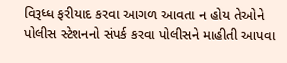વિરૂધ્ધ ફરીયાદ કરવા આગળ આવતા ન હોય તેઓને પોલીસ સ્ટેશનનો સંપર્ક કરવા પોલીસને માહીતી આપવા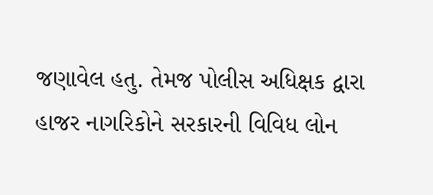જણાવેલ હતુ. તેમજ પોલીસ અધિક્ષક દ્વારા હાજર નાગરિકોને સરકારની વિવિધ લોન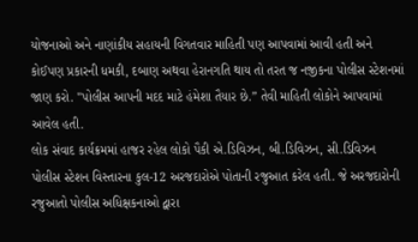યોજનાઓ અને નાણાંકીય સહાયની વિગતવાર માહિતી પણ આપવામાં આવી હતી અને કોઈપણ પ્રકારની ધમકી, દબાણ અથવા હેરાનગતિ થાય તો તરત જ નજીકના પોલીસ સ્ટેશનમાં જાણ કરો. "પોલીસ આપની મદદ માટે હંમેશા તૈયાર છે.” તેવી માહિતી લોકોને આપવામાં આવેલ હતી.
લોક સંવાદ કાર્યક્રમમાં હાજર રહેલ લોકો પૈકી એ.ડિવિઝન, બી.ડિવિઝન, સી.ડિવિઝન પોલીસ સ્ટેશન વિસ્તારના કુલ-12 અરજદારોએ પોતાની રજુઆત કરેલ હતી. જે અરજદારોની રજુઆતો પોલીસ અધિક્ષકનાઓ દ્વારા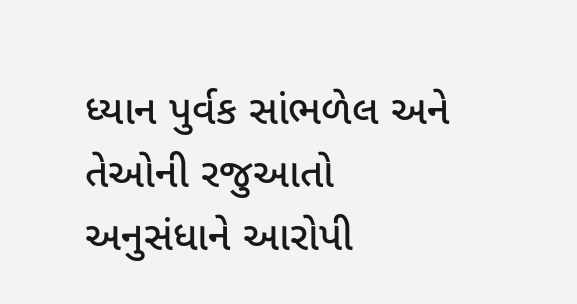ધ્યાન પુર્વક સાંભળેલ અને તેઓની રજુઆતો અનુસંધાને આરોપી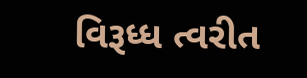વિરૂધ્ધ ત્વરીત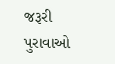જરૂરી પુરાવાઓ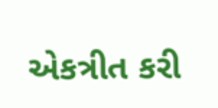એકત્રીત કરી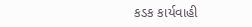કડક કાર્યવાહી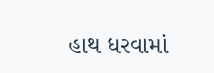હાથ ધરવામાં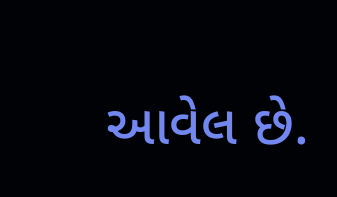આવેલ છે.